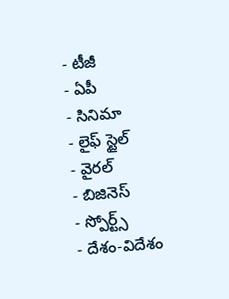- టీజీ
- ఏపీ
- సినిమా
- లైఫ్ స్టైల్
- వైరల్
- బిజినెస్
- స్పోర్ట్స్
- దేశం-విదేశం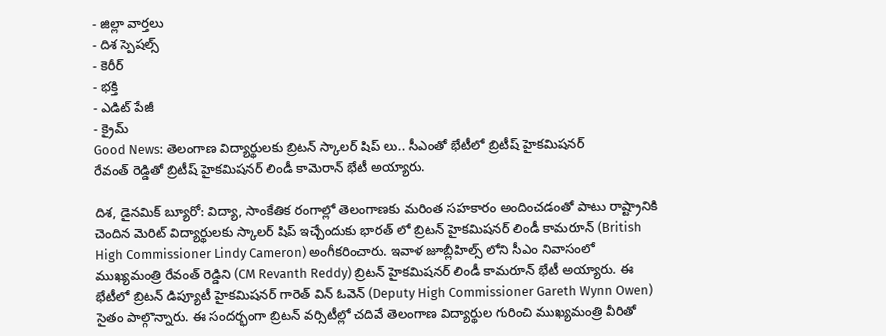- జిల్లా వార్తలు
- దిశ స్పెషల్స్
- కెరీర్
- భక్తి
- ఎడిట్ పేజీ
- క్రైమ్
Good News: తెలంగాణ విద్యార్థులకు బ్రిటన్ స్కాలర్ షిప్ లు.. సీఎంతో భేటీలో బ్రిటీష్ హైకమిషనర్
రేవంత్ రెడ్డితో బ్రిటీష్ హైకమిషనర్ లిండీ కామెరాన్ భేటీ అయ్యారు.

దిశ, డైనమిక్ బ్యూరో: విద్యా, సాంకేతిక రంగాల్లో తెలంగాణకు మరింత సహకారం అందించడంతో పాటు రాష్ట్రానికి చెందిన మెరిట్ విద్యార్థులకు స్కాలర్ షిప్ ఇచ్చేందుకు భారత్ లో బ్రిటన్ హైకమిషనర్ లిండీ కామరూన్ (British High Commissioner Lindy Cameron) అంగీకరించారు. ఇవాళ జూబ్లీహిల్స్ లోని సీఎం నివాసంలో ముఖ్యమంత్రి రేవంత్ రెడ్డిని (CM Revanth Reddy) బ్రిటన్ హైకమిషనర్ లిండీ కామరూన్ భేటీ అయ్యారు. ఈ భేటీలో బ్రిటన్ డిప్యూటీ హైకమిషనర్ గారెత్ విన్ ఓవెన్ (Deputy High Commissioner Gareth Wynn Owen) సైతం పాల్గొన్నారు. ఈ సందర్భంగా బ్రిటన్ వర్సిటీల్లో చదివే తెలంగాణ విద్యార్థుల గురించి ముఖ్యమంత్రి వీరితో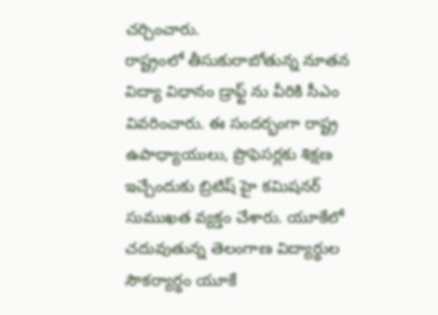చర్చించారు.
రాష్ట్రంలో తీసుకురాబోతున్న నూతన విద్యా విధానం డ్రాఫ్ట్ ను వీరికి సీఎం వివరించారు. ఈ సందర్భంగా రాష్ట్ర ఉపాధ్యాయులు, ప్రొఫెసర్లకు శిక్షణ ఇచ్చేందుకు బ్రిటిష్ హై కమిషనర్ సుముఖత వ్యక్తం చేశారు. యూకేలో చదువుతున్న తెలంగాణ విద్యార్థుల సౌకర్యార్థం యూకే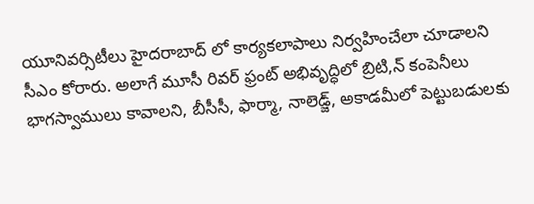యూనివర్సిటీలు హైదరాబాద్ లో కార్యకలాపాలు నిర్వహించేలా చూడాలని సీఎం కోరారు. అలాగే మూసీ రివర్ ఫ్రంట్ అభివృద్ధిలో బ్రిటి,న్ కంపెనీలు భాగస్వాములు కావాలని, బీసీసీ, ఫార్మా, నాలెడ్జ్, అకాడమీలో పెట్టుబడులకు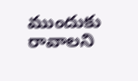ముందుకు రావాలని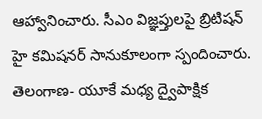ఆహ్వానించారు. సీఎం విజ్ఞప్తులపై బ్రిటిషన్ హై కమిషనర్ సానుకూలంగా స్పందించారు. తెలంగాణ- యూకే మధ్య ద్వైపాక్షిక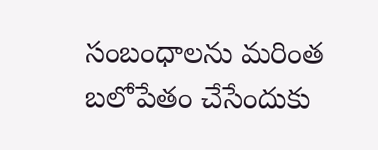సంబంధాలను మరింత బలోపేతం చేసేందుకు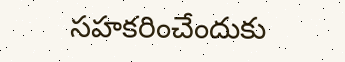సహకరించేందుకు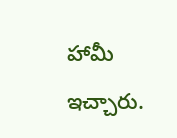హామీ ఇచ్చారు.